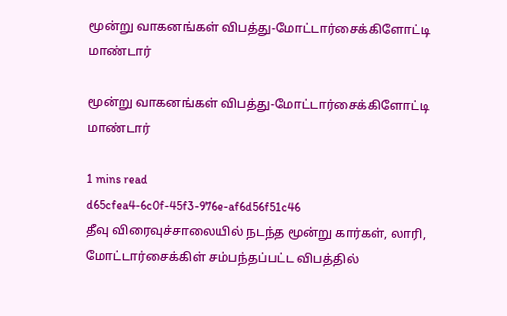மூன்று வாகனங்கள் விபத்து-மோட்டார்சைக்கிளோட்டி மாண்டார்

மூன்று வாகனங்கள் விபத்து-மோட்டார்சைக்கிளோட்டி மாண்டார்

1 mins read
d65cfea4-6c0f-45f3-976e-af6d56f51c46
தீவு விரைவுச்சாலையில் நடந்த மூன்று கார்கள், லாரி, மோட்டார்சைக்கிள் சம்பந்தப்பட்ட விபத்தில்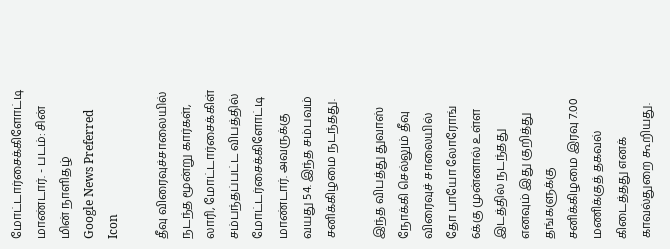மோட்டார்சைக்கிளோட்டி மாண்டார். - படம்: சின் மின் நாளிதழ்
Google News Preferred Icon

தீவு விரைவுச்சாலையில் நடந்த மூன்று கார்கள், லாரி, மோட்டார்சைக்கிள் சம்பந்தப்பட்ட விபத்தில் மோட்டர்சைக்கிளோட்டி மாண்டார். அவருக்கு வயது 54. இந்த சம்பவம் சனிக்கிழமை நடந்தது.

இந்த விபத்து துவாஸ் நோக்கி செல்லும் தீவு விரைவுச் சாலையில் தோ பாயோ லோரோங் 6க்கு முன்னால் உள்ள இடத்தில் நடந்தது எனவும் இது குறித்து தங்களுக்கு சனிக்கிழமை இரவு 7.00 மணிக்குத் தகவல் கிடைத்தது எனக் காவல்துறை கூறியது.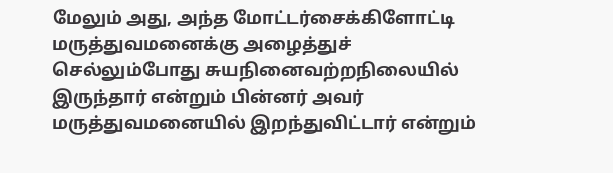மேலும் அது, அந்த மோட்டர்சைக்கிளோட்டி மருத்துவமனைக்கு அழைத்துச் செல்லும்போது சுயநினைவற்றநிலையில் இருந்தார் என்றும் பின்னர் அவர் மருத்துவமனையில் இறந்துவிட்டார் என்றும்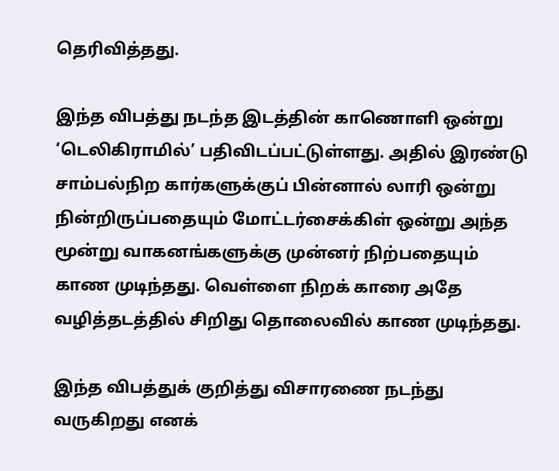தெரிவித்தது.

இந்த விபத்து நடந்த இடத்தின் காணொளி ஒன்று ‘டெலிகிராமில்’ பதிவிடப்பட்டுள்ளது. அதில் இரண்டு சாம்பல்நிற கார்களுக்குப் பின்னால் லாரி ஒன்று நின்றிருப்பதையும் மோட்டர்சைக்கிள் ஒன்று அந்த மூன்று வாகனங்களுக்கு முன்னர் நிற்பதையும் காண முடிந்தது. வெள்ளை நிறக் காரை அதே வழித்தடத்தில் சிறிது தொலைவில் காண முடிந்தது.

இந்த விபத்துக் குறித்து விசாரணை நடந்து வருகிறது எனக்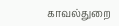காவல்துறை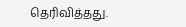தெரிவித்தது.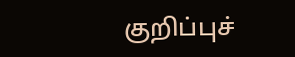குறிப்புச்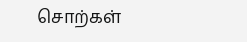சொற்கள்